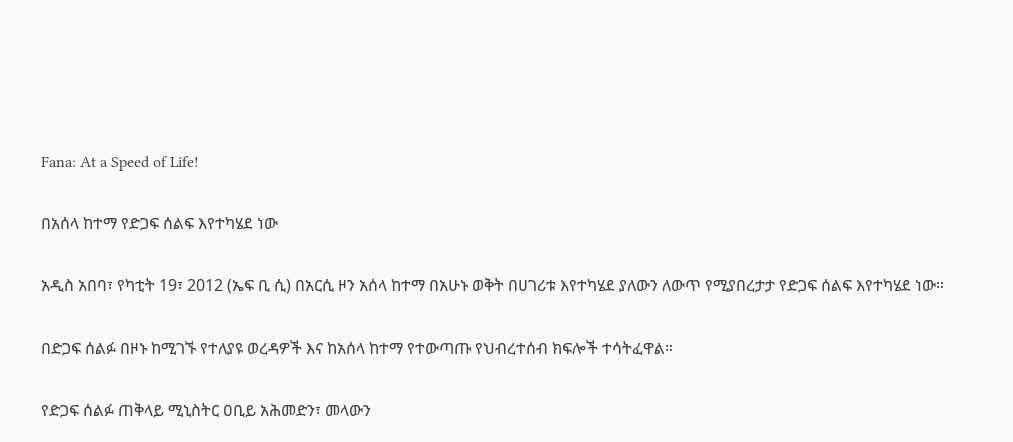Fana: At a Speed of Life!

በአሰላ ከተማ የድጋፍ ሰልፍ እየተካሄደ ነው

አዲስ አበባ፣ የካቲት 19፣ 2012 (ኤፍ ቢ ሲ) በአርሲ ዞን አሰላ ከተማ በአሁኑ ወቅት በሀገሪቱ እየተካሄደ ያለውን ለውጥ የሚያበረታታ የድጋፍ ሰልፍ እየተካሄደ ነው።

በድጋፍ ሰልፉ በዞኑ ከሚገኙ የተለያዩ ወረዳዎች እና ከአሰላ ከተማ የተውጣጡ የህብረተሰብ ክፍሎች ተሳትፈዋል።

የድጋፍ ሰልፉ ጠቅላይ ሚኒስትር ዐቢይ አሕመድን፣ መላውን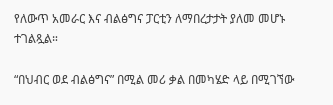የለውጥ አመራር እና ብልፅግና ፓርቲን ለማበረታታት ያለመ መሆኑ ተገልጿል።

“በህብር ወደ ብልፅግና” በሚል መሪ ቃል በመካሄድ ላይ በሚገኘው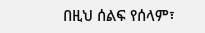በዚህ ሰልፍ የሰላም፣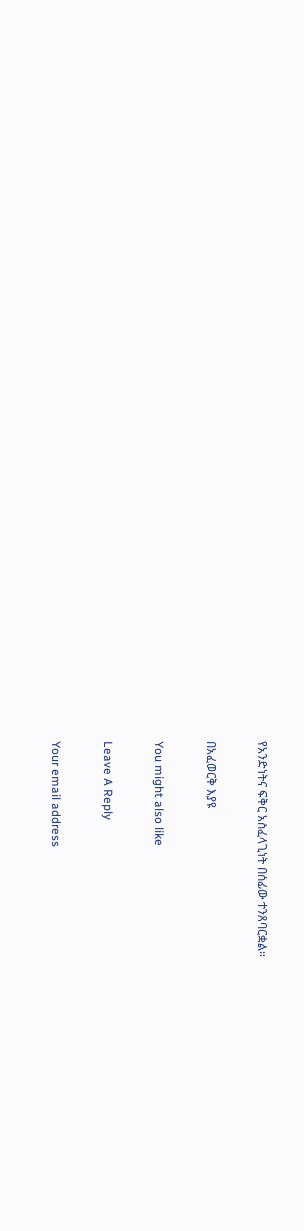የአንድነትና ፍቅር አስፈላጊነት በሰፊው ተንጸባርቋል።

በአፈወርቅ እያዩ

You might also like

Leave A Reply

Your email address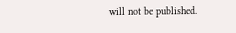will not be published.